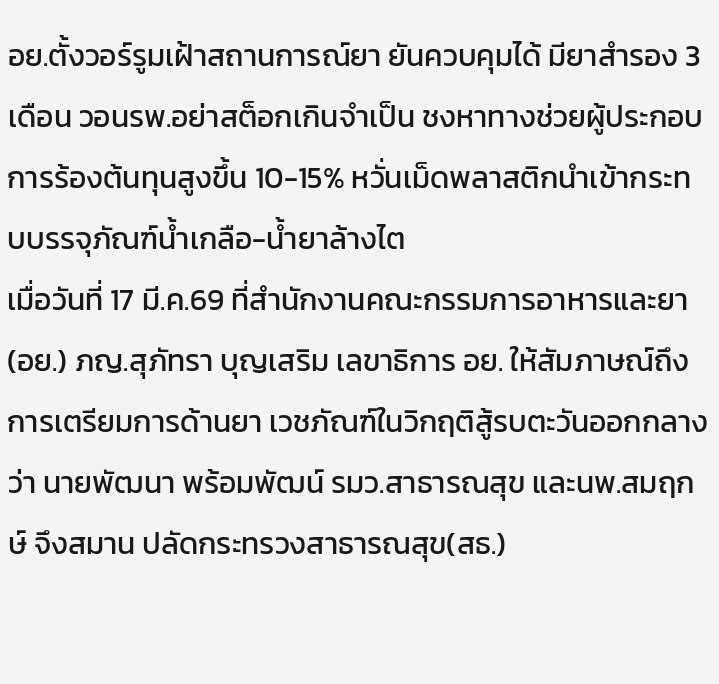อย.ตั้งวอร์รูมเฝ้าสถานการณ์ยา ยันควบคุมได้ มียาสำรอง 3 เดือน วอนรพ.อย่าสต็อกเกินจำเป็น ชงหาทางช่วยผู้ประกอบการร้องต้นทุนสูงขึ้น 10-15% หวั่นเม็ดพลาสติกนำเข้ากระทบบรรจุภัณฑ์น้ำเกลือ-น้ำยาล้างไต
เมื่อวันที่ 17 มี.ค.69 ที่สำนักงานคณะกรรมการอาหารและยา (อย.) ภญ.สุภัทรา บุญเสริม เลขาธิการ อย. ให้สัมภาษณ์ถึงการเตรียมการด้านยา เวชภัณฑ์ในวิกฤติสู้รบตะวันออกกลางว่า นายพัฒนา พร้อมพัฒน์ รมว.สาธารณสุข และนพ.สมฤกษ์ จึงสมาน ปลัดกระทรวงสาธารณสุข(สธ.)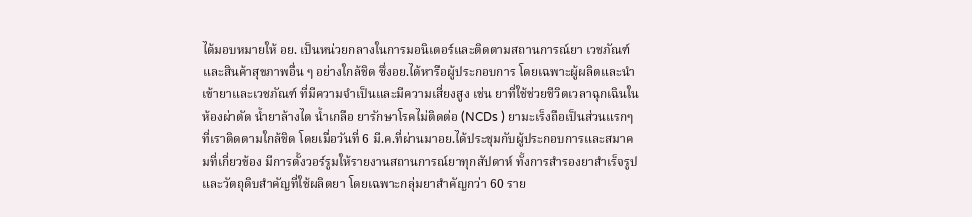ได้มอบหมายให้ อย. เป็นหน่วยกลางในการมอนิเตอร์และติดตามสถานการณ์ยา เวชภัณฑ์ และสินค้าสุขภาพอื่น ๆ อย่างใกล้ชิด ซึ่งอย.ได้หารือผู้ประกอบการ โดยเฉพาะผู้ผลิตและนำเข้ายาและเวชภัณฑ์ ที่มีความจำเป็นและมีความเสี่ยงสูง เช่น ยาที่ใช้ช่วยชีวิตเวลาฉุกเฉินในห้องผ่าตัด น้ำยาล้างไต น้ำเกลือ ยารักษาโรคไม่ติดต่อ (NCDs ) ยามะเร็งถือเป็นส่วนแรกๆ ที่เราติดตามใกล้ชิด โดยเมื่อวันที่ 6 มี.ค.ที่ผ่านมาอย.ได้ประชุมกับผู้ประกอบการและสมาคมที่เกี่ยวข้อง มีการตั้งวอร์รูมให้รายงานสถานการณ์ยาทุกสัปดาห์ ทั้งการสำรองยาสำเร็จรูปและวัตถุดิบสำคัญที่ใช้ผลิตยา โดยเฉพาะกลุ่มยาสำคัญกว่า 60 ราย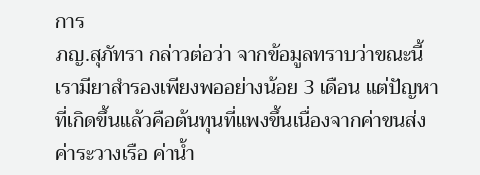การ
ภญ.สุภัทรา กล่าวต่อว่า จากข้อมูลทราบว่าขณะนี้เรามียาสำรองเพียงพออย่างน้อย 3 เดือน แต่ปัญหาที่เกิดขึ้นแล้วคือต้นทุนที่แพงขึ้นเนื่องจากค่าขนส่ง ค่าระวางเรือ ค่าน้ำ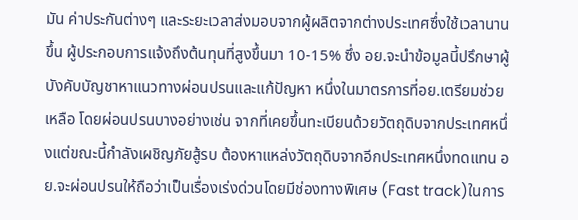มัน ค่าประกันต่างๆ และระยะเวลาส่งมอบจากผู้ผลิตจากต่างประเทศซึ่งใช้เวลานานขึ้น ผู้ประกอบการแจ้งถึงต้นทุนที่สูงขึ้นมา 10-15% ซึ่ง อย.จะนำข้อมูลนี้ปรึกษาผู้บังคับบัญชาหาแนวทางผ่อนปรนและแก้ปัญหา หนึ่งในมาตรการที่อย.เตรียมช่วยเหลือ โดยผ่อนปรนบางอย่างเช่น จากที่เคยขึ้นทะเบียนด้วยวัตถุดิบจากประเทศหนึ่งแต่ขณะนี้กำลังเผชิญภัยสู้รบ ต้องหาแหล่งวัตถุดิบจากอีกประเทศหนึ่งทดแทน อย.จะผ่อนปรนให้ถือว่าเป็นเรื่องเร่งด่วนโดยมีช่องทางพิเศษ (Fast track)ในการ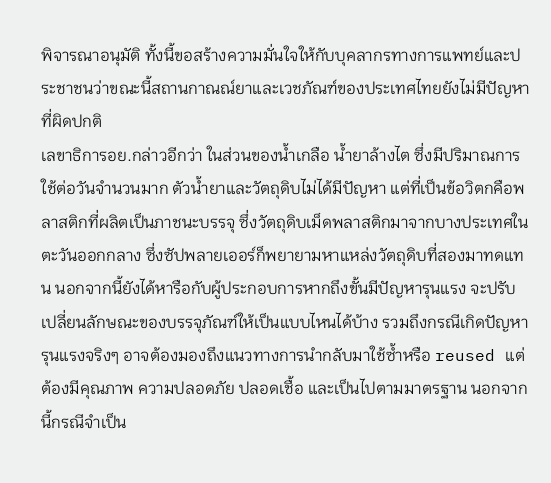พิจารณาอนุมัติ ทั้งนี้ขอสร้างความมั่นใจให้กับบุคลากรทางการแพทย์และประชาชนว่าขณะนี้สถานกาณณ์ยาและเวชภัณฑ์ของประเทศไทยยังไม่มีปัญหาที่ผิดปกติ
เลขาธิการอย.กล่าวอีกว่า ในส่วนของน้ำเกลือ น้ำยาล้างไต ซึ่งมีปริมาณการใช้ต่อวันจำนวนมาก ตัวน้ำยาและวัตถุดิบไม่ได้มีปัญหา แต่ที่เป็นข้อวิตกคือพลาสติกที่ผลิตเป็นภาชนะบรรจุ ซึ่งวัตถุดิบเม็ดพลาสติกมาจากบางประเทศในตะวันออกกลาง ซึ่งซัปพลายเออร์ก็พยายามหาแหล่งวัตถุดิบที่สองมาทดแทน นอกจากนี้ยังได้หารือกับผู้ประกอบการหากถึงขั้นมีปัญหารุนแรง จะปรับเปลี่ยนลักษณะของบรรจุภัณฑ์ให้เป็นแบบไหนได้บ้าง รวมถึงกรณีเกิดปัญหารุนแรงจริงๆ อาจต้องมองถึงแนวทางการนำกลับมาใช้ซ้ำหรือ reused แต่ต้องมีคุณภาพ ความปลอดภัย ปลอดเชื้อ และเป็นไปตามมาตรฐาน นอกจากนี้กรณีจำเป็น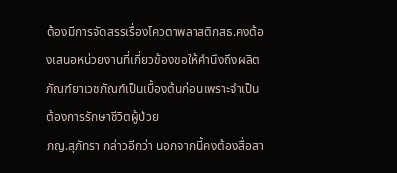ต้องมีการจัดสรรเรื่องโควตาพลาสติกสธ.คงต้องเสนอหน่วยงานที่เกี่ยวข้องขอให้คำนึงถึงผลิตภัณฑ์ยาเวชภัณฑ์เป็นเบื้องต้นก่อนเพราะจำเป็นต้องการรักษาชีวิตผู้ป่วย
ภญ.สุภัทรา กล่าวอีกว่า นอกจากนี้คงต้องสื่อสา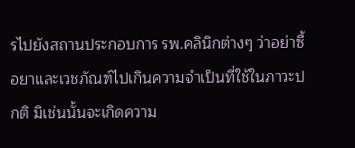รไปยังสถานประกอบการ รพ.คลินิกต่างๆ ว่าอย่าซื้อยาและเวชภัณฑ์ไปเกินความจำเป็นที่ใช้ในภาวะปกติ มิเช่นนั้นจะเกิดความ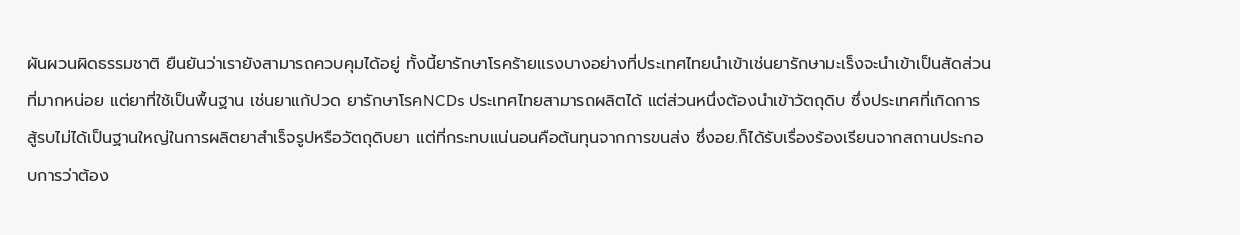ผันผวนผิดธรรมชาติ ยืนยันว่าเรายังสามารถควบคุมได้อยู่ ทั้งนี้ยารักษาโรคร้ายแรงบางอย่างที่ประเทศไทยนำเข้าเช่นยารักษามะเร็งจะนำเข้าเป็นสัดส่วนที่มากหน่อย แต่ยาที่ใช้เป็นพื้นฐาน เช่นยาแก้ปวด ยารักษาโรคNCDs ประเทศไทยสามารถผลิตได้ แต่ส่วนหนึ่งต้องนำเข้าวัตถุดิบ ซึ่งประเทศที่เกิดการสู้รบไม่ได้เป็นฐานใหญ่ในการผลิตยาสำเร็จรูปหรือวัตถุดิบยา แต่ที่กระทบแน่นอนคือต้นทุนจากการขนส่ง ซึ่งอย.ก็ได้รับเรื่องร้องเรียนจากสถานประกอบการว่าต้อง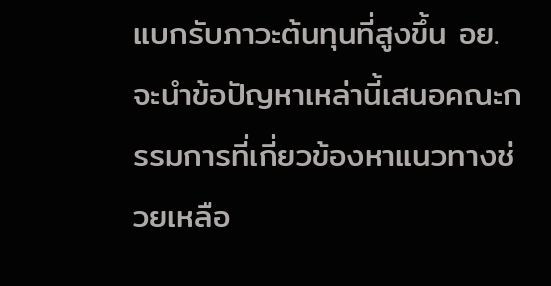แบกรับภาวะต้นทุนที่สูงขึ้น อย.จะนำข้อปัญหาเหล่านี้เสนอคณะกรรมการที่เกี่ยวข้องหาแนวทางช่วยเหลือ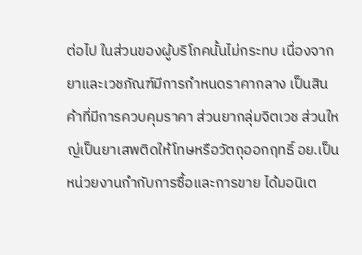ต่อไป ในส่วนของผู้บริโภคนั้นไม่กระทบ เนื่องจากยาและเวชภัณฑ์มีการกำหนดราคากลาง เป็นสินค้าที่มีการควบคุมราคา ส่วนยากลุ่มจิตเวช ส่วนใหญ่เป็นยาเสพติดให้โทษหรือวัตถุออกฤทธิ์ อย.เป็นหน่วยงานกำกับการซื้อและการขาย ได้มอนิเต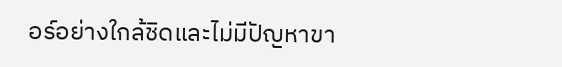อร์อย่างใกล้ชิดและไม่มีปัญหาขา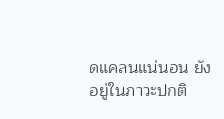ดแคลนแน่นอน ยังอยู่ในภาวะปกติ